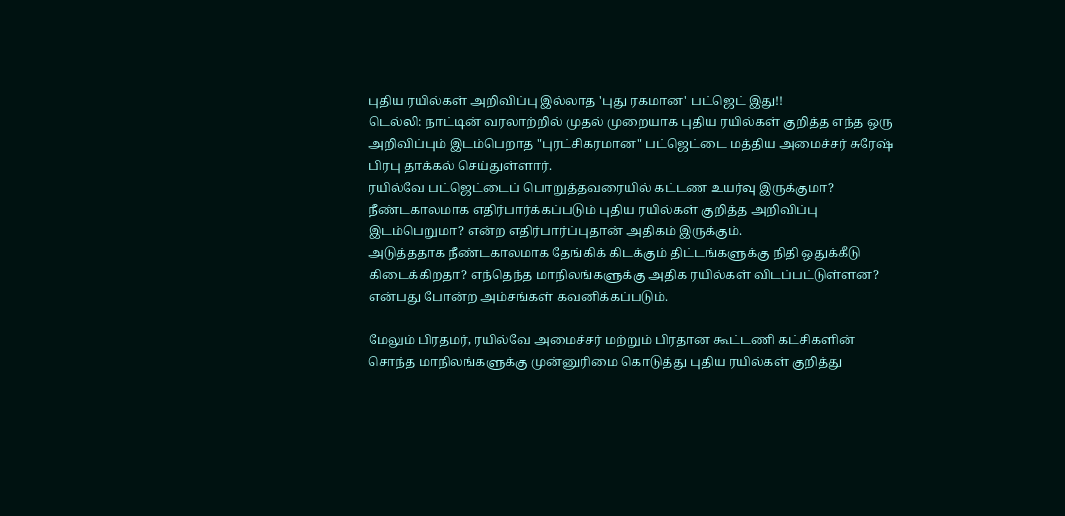புதிய ரயில்கள் அறிவிப்பு இல்லாத 'புது ரகமான' பட்ஜெட் இது!!
டெல்லி: நாட்டின் வரலாற்றில் முதல் முறையாக புதிய ரயில்கள் குறித்த எந்த ஒரு அறிவிப்பும் இடம்பெறாத "புரட்சிகரமான" பட்ஜெட்டை மத்திய அமைச்சர் சுரேஷ் பிரபு தாக்கல் செய்துள்ளார்.
ரயில்வே பட்ஜெட்டைப் பொறுத்தவரையில் கட்டண உயர்வு இருக்குமா? நீண்டகாலமாக எதிர்பார்க்கப்படும் புதிய ரயில்கள் குறித்த அறிவிப்பு இடம்பெறுமா? என்ற எதிர்பார்ப்புதான் அதிகம் இருக்கும்.
அடுத்ததாக நீண்டகாலமாக தேங்கிக் கிடக்கும் திட்டங்களுக்கு நிதி ஒதுக்கீடு கிடைக்கிறதா? எந்தெந்த மாநிலங்களுக்கு அதிக ரயில்கள் விடப்பட்டுள்ளன? என்பது போன்ற அம்சங்கள் கவனிக்கப்படும்.

மேலும் பிரதமர், ரயில்வே அமைச்சர் மற்றும் பிரதான கூட்டணி கட்சிகளின் சொந்த மாநிலங்களுக்கு முன்னுரிமை கொடுத்து புதிய ரயில்கள் குறித்து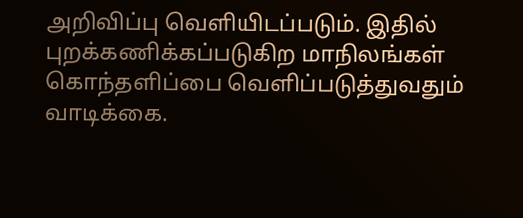அறிவிப்பு வெளியிடப்படும். இதில் புறக்கணிக்கப்படுகிற மாநிலங்கள் கொந்தளிப்பை வெளிப்படுத்துவதும் வாடிக்கை.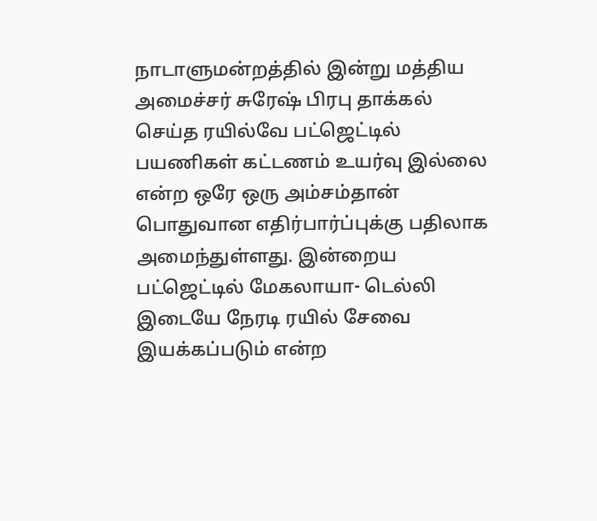நாடாளுமன்றத்தில் இன்று மத்திய அமைச்சர் சுரேஷ் பிரபு தாக்கல் செய்த ரயில்வே பட்ஜெட்டில் பயணிகள் கட்டணம் உயர்வு இல்லை என்ற ஒரே ஒரு அம்சம்தான் பொதுவான எதிர்பார்ப்புக்கு பதிலாக அமைந்துள்ளது. இன்றைய பட்ஜெட்டில் மேகலாயா- டெல்லி இடையே நேரடி ரயில் சேவை இயக்கப்படும் என்ற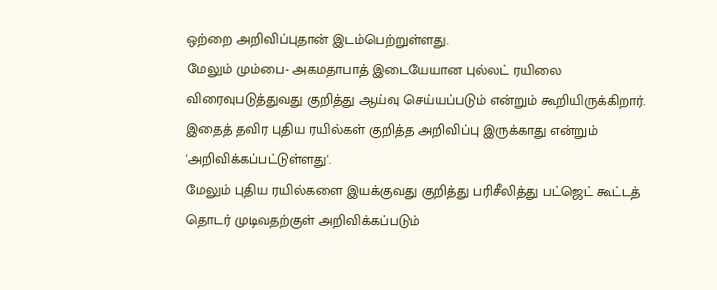ஒற்றை அறிவிப்புதான் இடம்பெற்றுள்ளது.
மேலும் மும்பை- அகமதாபாத் இடையேயான புல்லட் ரயிலை விரைவுபடுத்துவது குறித்து ஆய்வு செய்யப்படும் என்றும் கூறியிருக்கிறார். இதைத் தவிர புதிய ரயில்கள் குறித்த அறிவிப்பு இருக்காது என்றும் 'அறிவிக்கப்பட்டுள்ளது'.
மேலும் புதிய ரயில்களை இயக்குவது குறித்து பரிசீலித்து பட்ஜெட் கூட்டத் தொடர் முடிவதற்குள் அறிவிக்கப்படும்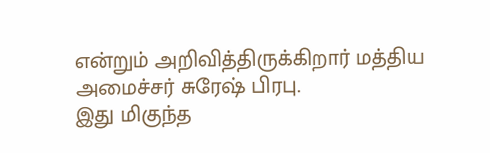என்றும் அறிவித்திருக்கிறார் மத்திய அமைச்சர் சுரேஷ் பிரபு.
இது மிகுந்த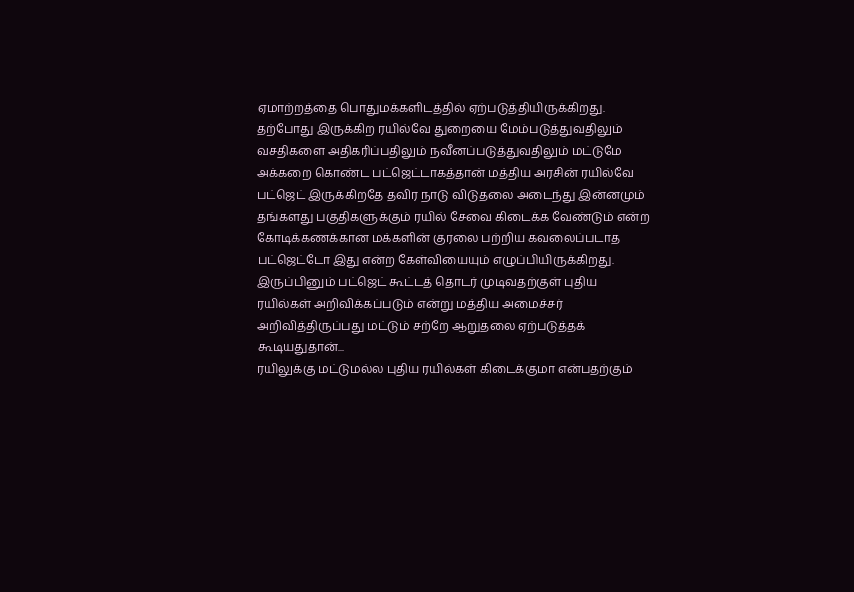ஏமாற்றத்தை பொதுமக்களிடத்தில் ஏற்படுத்தியிருக்கிறது. தற்போது இருக்கிற ரயில்வே துறையை மேம்படுத்துவதிலும் வசதிகளை அதிகரிப்பதிலும் நவீனப்படுத்துவதிலும் மட்டுமே அக்கறை கொண்ட பட்ஜெட்டாகத்தான் மத்திய அரசின் ரயில்வே பட்ஜெட் இருக்கிறதே தவிர நாடு விடுதலை அடைந்து இன்னமும் தங்களது பகுதிகளுக்கும் ரயில் சேவை கிடைக்க வேண்டும் என்ற கோடிக்கணக்கான மக்களின் குரலை பற்றிய கவலைப்படாத பட்ஜெட்டோ இது என்ற கேள்வியையும் எழுப்பியிருக்கிறது.
இருப்பினும் பட்ஜெட் கூட்டத் தொடர் முடிவதற்குள் புதிய ரயில்கள் அறிவிக்கப்படும் என்று மத்திய அமைச்சர் அறிவித்திருப்பது மட்டும் சற்றே ஆறுதலை ஏற்படுத்தக் கூடியதுதான்...
ரயிலுக்கு மட்டுமல்ல புதிய ரயில்கள் கிடைக்குமா என்பதற்கும்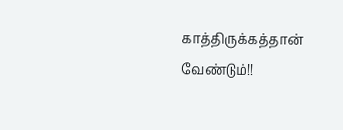காத்திருக்கத்தான் வேண்டும்!!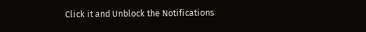Click it and Unblock the Notifications